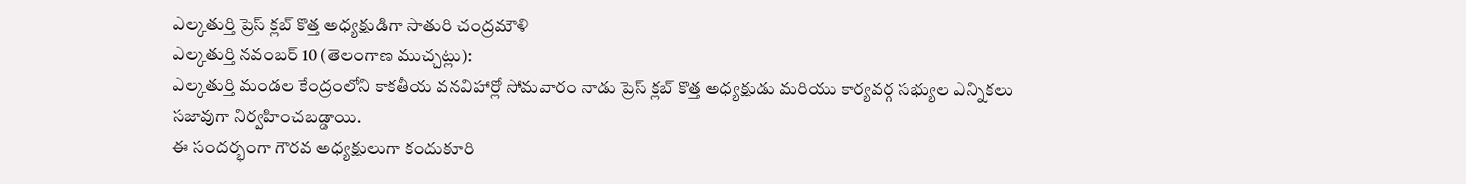ఎల్కతుర్తి ప్రెస్ క్లబ్ కొత్త అధ్యక్షుడిగా సాతురి చంద్రమౌళి
ఎల్కతుర్తి నవంబర్ 10 (తెలంగాణ ముచ్చట్లు):
ఎల్కతుర్తి మండల కేంద్రంలోని కాకతీయ వనవిహార్లో సోమవారం నాడు ప్రెస్ క్లబ్ కొత్త అధ్యక్షుడు మరియు కార్యవర్గ సభ్యుల ఎన్నికలు సజావుగా నిర్వహించబడ్డాయి.
ఈ సందర్భంగా గౌరవ అధ్యక్షులుగా కందుకూరి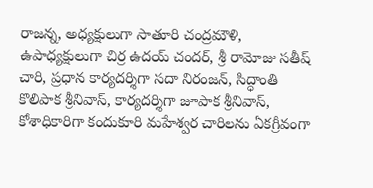రాజన్న, అధ్యక్షులుగా సాతూరి చంద్రమౌళి, ఉపాధ్యక్షులుగా చిర్ర ఉదయ్ చందర్, శ్రీ రామోజు సతీష్ చారి, ప్రధాన కార్యదర్శిగా సదా నిరంజన్, సిద్ధాంతి కొలిపాక శ్రీనివాస్, కార్యదర్శిగా జూపాక శ్రీనివాస్, కోశాధికారిగా కందుకూరి మహేశ్వర చారిలను ఏకగ్రీవంగా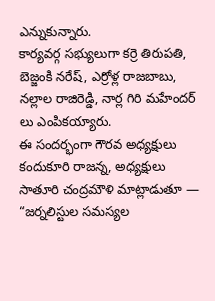ఎన్నుకున్నారు.
కార్యవర్గ సభ్యులుగా కర్రె తిరుపతి, బెజ్జంకి నరేష్, ఎర్రోళ్ల రాజబాబు, నల్లాల రాజిరెడ్డి, నార్ల గిరి మహేందర్ లు ఎంపికయ్యారు.
ఈ సందర్భంగా గౌరవ అధ్యక్షులు కందుకూరి రాజన్న, అధ్యక్షులు సాతూరి చంద్రమౌళి మాట్లాడుతూ — “జర్నలిస్టుల సమస్యల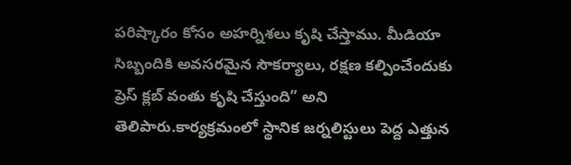పరిష్కారం కోసం అహర్నిశలు కృషి చేస్తాము. మీడియా సిబ్బందికి అవసరమైన సౌకర్యాలు, రక్షణ కల్పించేందుకు ప్రెస్ క్లబ్ వంతు కృషి చేస్తుంది” అని తెలిపారు.కార్యక్రమంలో స్థానిక జర్నలిస్టులు పెద్ద ఎత్తున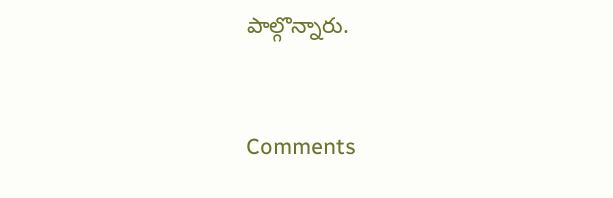పాల్గొన్నారు.


Comments